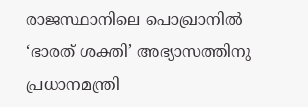രാജസ്ഥാനിലെ പൊഖ്രാനിൽ ‘ഭാരത് ശക്തി’ അഭ്യാസത്തിനു പ്രധാനമന്ത്രി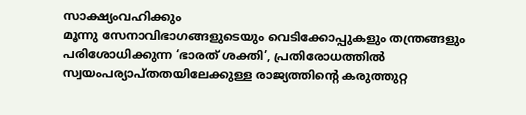സാക്ഷ്യംവഹിക്കും
മൂന്നു സേനാവിഭാഗങ്ങളുടെയും വെടിക്കോപ്പുകളും തന്ത്രങ്ങളും പരിശോധിക്കുന്ന ‘ഭാരത് ശക്തി’, പ്രതിരോധത്തിൽ സ്വയംപര്യാപ്തതയിലേക്കുള്ള രാജ്യത്തിന്റെ കരുത്തുറ്റ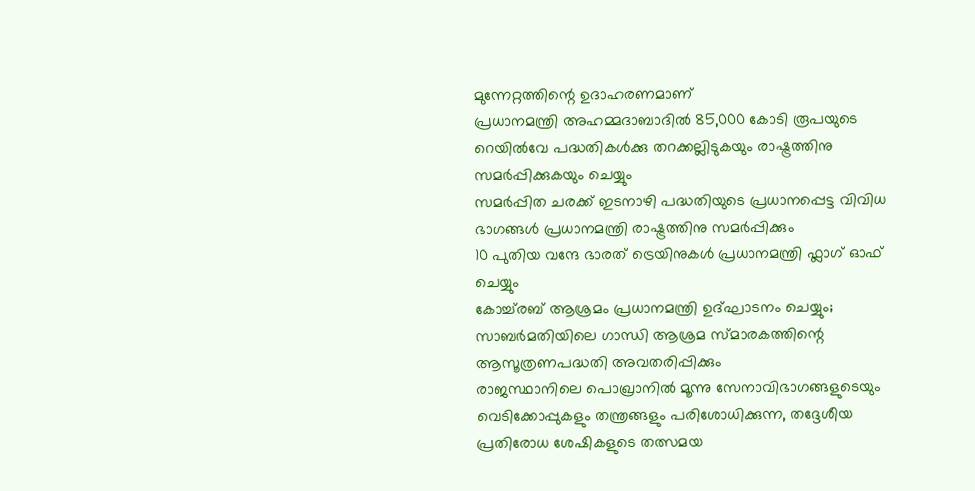മുന്നേറ്റത്തിന്റെ ഉദാഹരണമാണ്
പ്രധാനമന്ത്രി അഹമ്മദാബാദിൽ 85,000 കോടി രൂപയുടെ റെയിൽവേ പദ്ധതികൾക്കു തറക്കല്ലിടുകയും രാഷ്ട്രത്തിനു സമർപ്പിക്കുകയും ചെയ്യും
സമർപ്പിത ചരക്ക് ഇടനാഴി പദ്ധതിയുടെ പ്രധാനപ്പെട്ട വിവിധ ഭാഗങ്ങൾ പ്രധാനമന്ത്രി രാഷ്ട്രത്തിനു സമർപ്പിക്കും
10 പുതിയ വന്ദേ ഭാരത് ട്രെയിനുകൾ പ്രധാനമന്ത്രി ഫ്ലാഗ് ഓഫ് ചെയ്യും
കോച്ച്‌രബ് ആശ്രമം പ്രധാനമന്ത്രി ഉദ്ഘാടനം ചെയ്യും; സാബർമതിയിലെ ഗാന്ധി ആശ്രമ സ്മാരകത്തിന്റെ ആസൂത്രണപദ്ധതി അവതരിപ്പിക്കും
രാജസ്ഥാനിലെ പൊഖ്രാനിൽ മൂന്നു സേനാവിഭാഗങ്ങളുടെയും വെടിക്കോപ്പുകളും തന്ത്രങ്ങളും പരിശോധിക്കുന്ന, തദ്ദേശീയ പ്രതിരോധ ശേഷികളുടെ തത്സമയ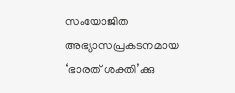സംയോജിത അഭ്യാസപ്രകടനമായ ‘ഭാരത് ശക്തി’ക്കു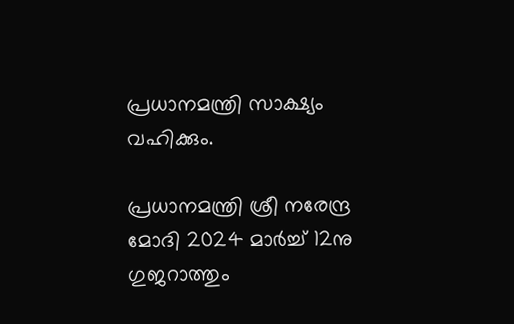പ്രധാനമന്ത്രി സാക്ഷ്യം വഹിക്കും.

പ്രധാനമന്ത്രി ശ്രീ നരേന്ദ്ര മോദി 2024 മാർച്ച് 12നു ഗുജറാത്തും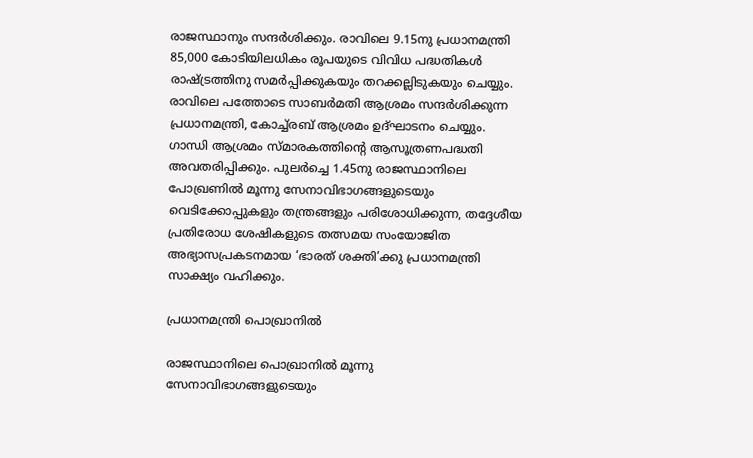രാജസ്ഥാനും സന്ദർശിക്കും. രാവിലെ 9.15നു പ്രധാനമന്ത്രി 85,000 കോടിയിലധികം രൂപയുടെ വിവിധ പദ്ധതികൾ രാഷ്ട്രത്തിനു സമർപ്പിക്കുകയും തറക്കല്ലിടുകയും ചെയ്യും. രാവിലെ പത്തോടെ സാബർമതി ആശ്രമം സന്ദർശിക്കുന്ന പ്രധാനമന്ത്രി, കോച്ച്‌രബ് ആശ്രമം ഉദ്ഘാടനം ചെയ്യും. ഗാന്ധി ആശ്രമം സ്മാരകത്തിന്റെ ആസൂത്രണപദ്ധതി അവതരിപ്പിക്കും. പുലർച്ചെ 1.45നു രാജസ്ഥാനിലെ പോഖ്രണിൽ മൂന്നു സേനാവിഭാഗങ്ങളുടെയും വെടിക്കോപ്പുകളും തന്ത്രങ്ങളും പരിശോധിക്കുന്ന, തദ്ദേശീയ പ്രതിരോധ ശേഷികളുടെ തത്സമയ സംയോജിത അഭ്യാസപ്രകടനമായ ‘ഭാരത് ശക്തി’ക്കു പ്രധാനമന്ത്രി സാക്ഷ്യം വഹിക്കും.

പ്രധാനമന്ത്രി പൊഖ്രാനിൽ

രാജസ്ഥാനിലെ പൊഖ്രാനിൽ മൂന്നു സേനാവിഭാഗങ്ങളുടെയും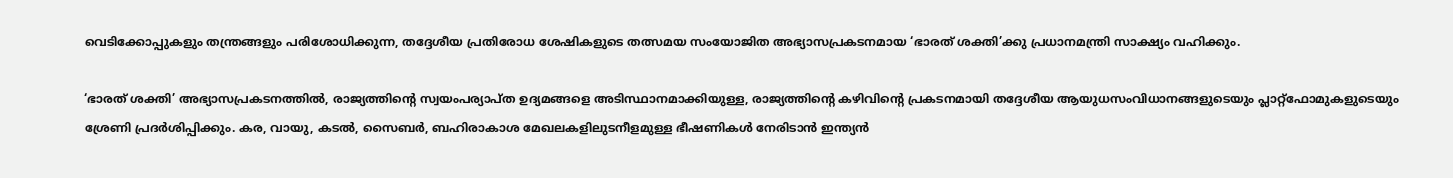വെടിക്കോപ്പുകളും തന്ത്രങ്ങളും പരിശോധിക്കുന്ന, തദ്ദേശീയ പ്രതിരോധ ശേഷികളുടെ തത്സമയ സംയോജിത അഭ്യാസപ്രകടനമായ ‘ഭാരത് ശക്തി’ക്കു പ്രധാനമന്ത്രി സാക്ഷ്യം വഹിക്കും.

‘ഭാരത് ശക്തി’ അഭ്യാസപ്രകടനത്തിൽ, രാജ്യത്തിന്റെ സ്വയംപര്യാപ്ത ഉദ്യമങ്ങളെ അടിസ്ഥാനമാക്കിയുള്ള, രാജ്യത്തിന്റെ കഴിവിന്റെ പ്രകടനമായി തദ്ദേശീയ ആയുധസംവിധാനങ്ങളുടെയും പ്ലാറ്റ്‌ഫോമുകളുടെയും ശ്രേണി പ്രദർശിപ്പിക്കും. കര, വായു, കടൽ, സൈബർ, ബഹിരാകാശ മേഖലകളിലുടനീളമുള്ള ഭീഷണികൾ നേരിടാൻ ഇന്ത്യൻ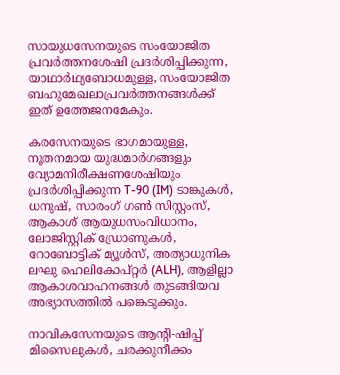സായുധസേനയുടെ സംയോജിത പ്രവർത്തനശേഷി പ്രദർശിപ്പിക്കുന്ന, യാഥാർഥ്യബോധമുള്ള, സംയോജിത ബഹുമേഖലാപ്രവർത്തനങ്ങൾക്ക് ഇത് ഉത്തേജനമേകും.

കരസേനയുടെ ഭാഗമായുള്ള, നൂതനമായ യുദ്ധമാർഗങ്ങളും വ്യോമനിരീക്ഷണശേഷിയും പ്രദർശിപ്പിക്കുന്ന T-90 (IM) ടാങ്കുകൾ, ധനുഷ്, സാരംഗ് ഗൺ സിസ്റ്റംസ്, ആകാശ് ആയുധസംവിധാനം, ലോജിസ്റ്റിക് ഡ്രോണുകൾ, റോബോട്ടിക് മ്യൂൾസ്, അത്യാധുനിക ലഘു ഹെലികോപ്റ്റർ (ALH), ആളില്ലാ ആകാശവാഹനങ്ങൾ തുടങ്ങിയവ അഭ്യാസത്തിൽ പങ്കെടുക്കും.

നാവികസേനയുടെ ആന്റി-ഷിപ്പ് മിസൈലുകൾ, ചരക്കുനീക്കം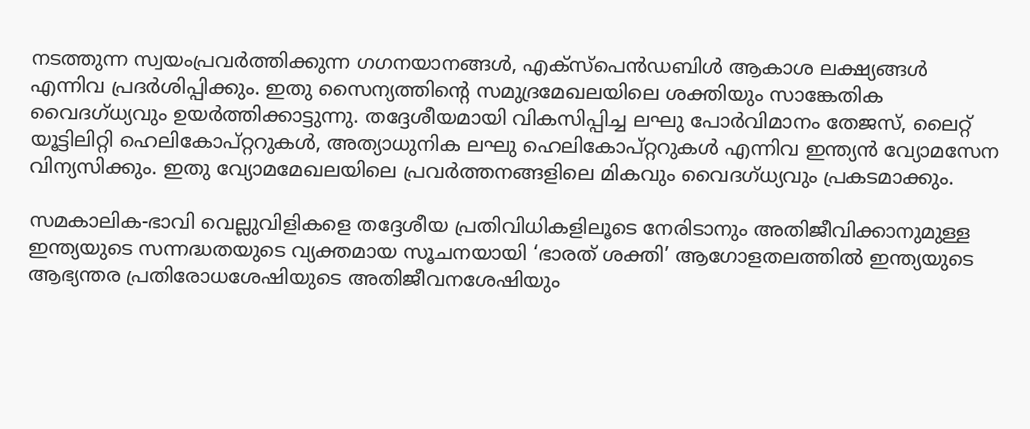നടത്തുന്ന സ്വയംപ്രവർത്തിക്കുന്ന ഗഗനയാനങ്ങൾ, എക്സ്പെൻഡബിൾ ആകാശ ലക്ഷ്യങ്ങൾ എന്നിവ പ്രദർശിപ്പിക്കും. ഇതു സൈന്യത്തിന്റെ സമുദ്രമേഖലയിലെ ശക്തിയും സാങ്കേതിക വൈദഗ്ധ്യവും ഉയർത്തിക്കാട്ടുന്നു. തദ്ദേശീയമായി വികസിപ്പിച്ച ലഘു പോർവിമാനം തേജസ്, ലൈറ്റ് യൂട്ടിലിറ്റി ഹെലികോപ്റ്ററുകൾ, അത്യാധുനിക ലഘു ഹെലികോപ്റ്ററുകൾ എന്നിവ ഇന്ത്യൻ വ്യോമസേന വിന്യസിക്കും. ഇതു വ്യോമമേഖലയിലെ പ്രവർത്തനങ്ങളിലെ മികവും വൈദഗ്ധ്യവും പ്രകടമാക്കും.

സമകാലിക-ഭാവി വെല്ലുവിളികളെ തദ്ദേശീയ പ്രതിവിധികളിലൂടെ നേരിടാനും അതിജീവിക്കാനുമുള്ള ഇന്ത്യയുടെ സന്നദ്ധതയുടെ വ്യക്തമായ സൂചനയായി ‘ഭാരത് ശക്തി’ ആഗോളതലത്തിൽ ഇന്ത്യയുടെ ആഭ്യന്തര പ്രതിരോധശേഷിയുടെ അതിജീവനശേഷിയും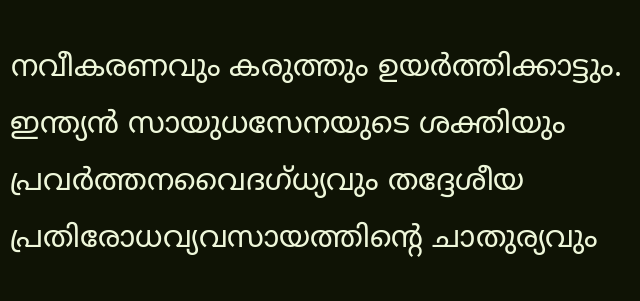നവീകരണവും കരുത്തും ഉയർത്തിക്കാട്ടും. ഇന്ത്യൻ സായുധസേനയുടെ ശക്തിയും പ്രവർത്തനവൈദഗ്ധ്യവും തദ്ദേശീയ പ്രതിരോധവ്യവസായത്തിന്റെ ചാതുര്യവും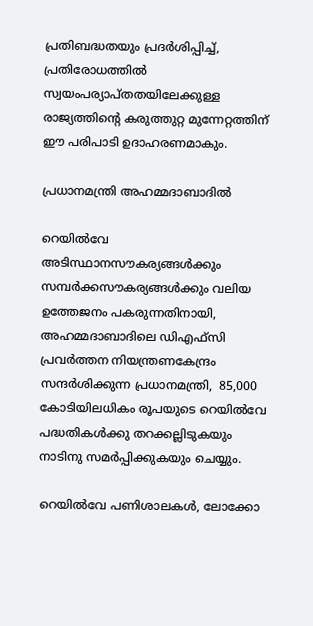പ്രതിബദ്ധതയും പ്രദർശിപ്പിച്ച്, പ്രതിരോധത്തിൽ സ്വയംപര്യാപ്തതയിലേക്കുള്ള രാജ്യത്തിന്റെ കരുത്തുറ്റ മുന്നേറ്റത്തിന് ഈ പരിപാടി ഉദാഹരണമാകും.

പ്രധാനമന്ത്രി അഹമ്മദാബാദിൽ

റെയിൽവേ അടിസ്ഥാനസൗകര്യങ്ങൾക്കും സമ്പർക്കസൗകര്യങ്ങൾക്കും വലിയ ഉത്തേജനം പകരുന്നതിനായി, അഹമ്മദാബാദിലെ ഡിഎഫ്‌സി പ്രവർത്തന നിയന്ത്രണകേന്ദ്രം സന്ദർശിക്കുന്ന പ്രധാനമന്ത്രി,  85,000 കോടിയിലധികം രൂപയുടെ റെയിൽവേ പദ്ധതികൾക്കു തറക്കല്ലിടുകയും നാടിനു സമർപ്പിക്കുകയും ചെയ്യും.

റെയിൽവേ പണിശാലകൾ, ലോക്കോ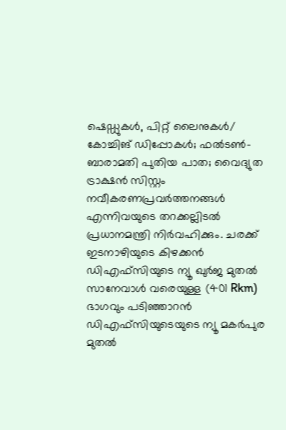ഷെഡ്ഡുകൾ, പിറ്റ് ലൈനുകൾ/ കോച്ചിങ് ഡിപ്പോകൾ; ഫൽടൺ-ബാരാമതി പുതിയ പാത; വൈദ്യുത ട്രാക്ഷൻ സിസ്റ്റം നവീകരണപ്രവർത്തനങ്ങൾ എന്നിവയുടെ തറക്കല്ലിടൽ പ്രധാനമന്ത്രി നിർവഹിക്കും. ചരക്ക് ഇടനാഴിയുടെ കിഴക്കൻ ഡിഎഫ്‌സിയുടെ ന്യൂ ഖുർജ മുതൽ സാനേവാൾ വരെയുള്ള (401 Rkm) ഭാഗവും പടിഞ്ഞാറൻ ഡിഎഫ്‌സിയുടെയുടെ ന്യൂ മകർപുര മുതൽ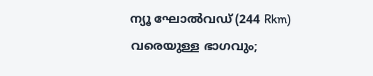ന്യൂ ഘോൽവഡ് (244 Rkm) വരെയുള്ള ഭാഗവും;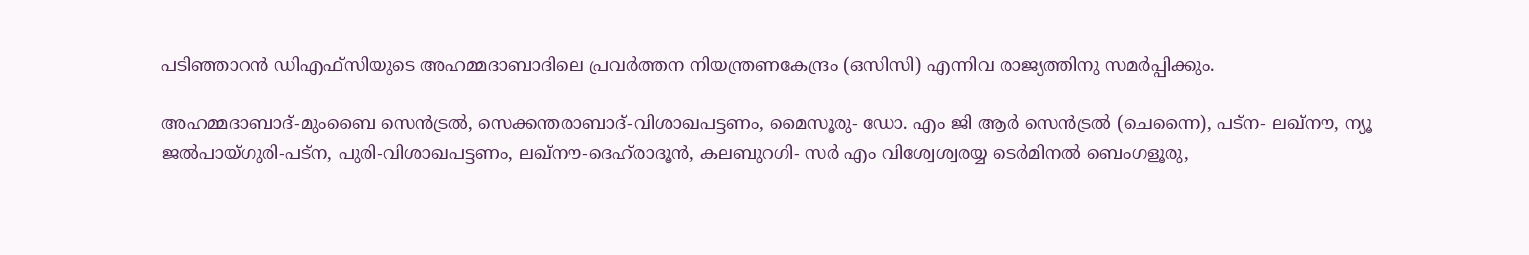പടിഞ്ഞാറൻ ഡിഎഫ്‌സിയുടെ അഹമ്മദാബാദിലെ പ്രവർത്തന നിയന്ത്രണകേന്ദ്രം (ഒസിസി) എന്നിവ രാജ്യത്തിനു സമർപ്പിക്കും.

അഹമ്മദാബാദ്-മുംബൈ സെൻട്രൽ, സെക്കന്തരാബാദ്-വിശാഖപട്ടണം, മൈസൂരു- ഡോ. എം ജി ആർ സെൻട്രൽ (ചെന്നൈ), പട്‌ന- ലഖ്‌നൗ, ന്യൂ ജൽപായ്ഗുരി-പട്‌ന, പുരി-വിശാഖപട്ടണം, ലഖ്നൗ-ദെഹ്‌രാദൂൻ, കലബുറഗി- സർ എം വിശ്വേശ്വരയ്യ ടെർമിനൽ ബെംഗളൂരു,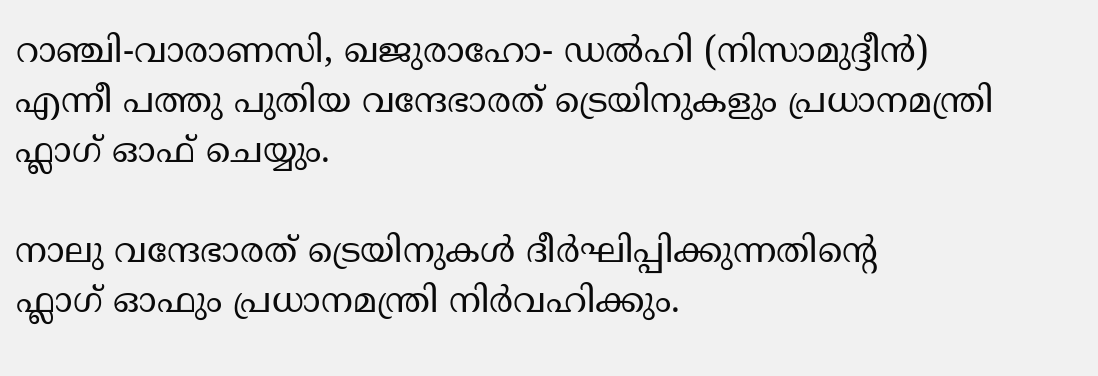റാഞ്ചി-വാരാണസി, ഖജുരാഹോ- ഡൽഹി (നിസാമുദ്ദീൻ) എന്നീ പത്തു പുതിയ വന്ദേഭാരത് ട്രെയിനുകളും പ്രധാനമന്ത്രി ഫ്ലാഗ് ഓഫ് ചെയ്യും.

നാലു വന്ദേഭാരത് ട്രെയിനുകൾ ദീർഘിപ്പിക്കുന്നതിന്റെ ഫ്ലാഗ് ‌ഒ‌ാഫും പ്രധാനമന്ത്രി നിർവഹിക്കും.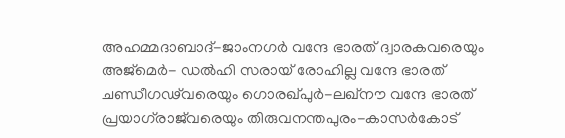അഹമ്മദാബാദ്-ജാംനഗർ വന്ദേ ഭാരത് ദ്വാരകവരെയും അജ്മെർ- ഡൽഹി സരായ് രോഹില്ല വന്ദേ ഭാരത് ചണ്ഡീഗഢ്‌വരെയും ഗൊരഖ്പുർ-ലഖ്നൗ വന്ദേ ഭാരത് പ്രയാഗ്‌രാജ്‌വരെയും തിരുവനന്തപുരം-കാസർകോട്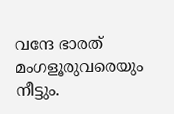വന്ദേ ഭാരത് മംഗളൂരുവരെയും നീട്ടും.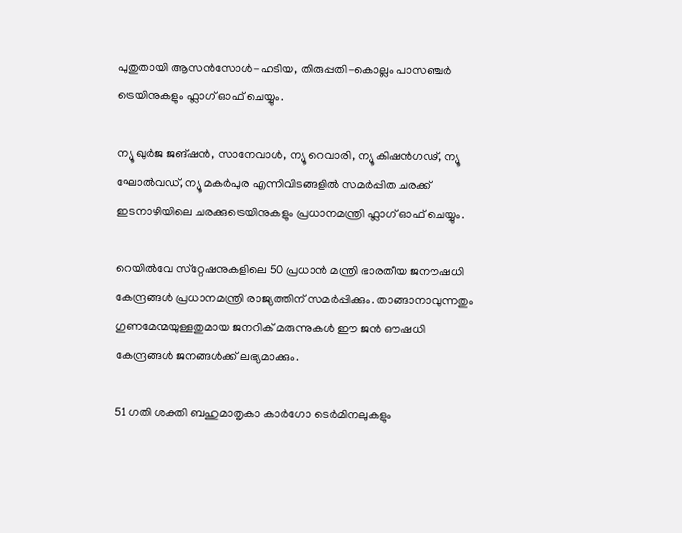പുതുതായി ആസൻസോൾ-ഹടിയ, തിരുപ്പതി-കൊല്ലം പാസഞ്ചർ ട്രെയിനുകളും ഫ്ലാഗ് ഓഫ് ചെയ്യും.

ന്യൂ ഖുർജ ജങ്ഷൻ, സാനേവാൾ, ന്യൂ റെവാരി, ന്യൂ കിഷൻഗഢ്, ന്യൂ ഘോൽവഡ്, ന്യൂ മകർപുര എന്നിവിടങ്ങളിൽ സമർപ്പിത ചരക്ക് ഇടനാഴിയിലെ ചരക്കുട്രെയിനുകളും പ്രധാനമന്ത്രി ഫ്ലാഗ് ഓഫ് ചെയ്യും.

റെയില്‍വേ സ്‌റ്റേഷനുകളിലെ 50 പ്രധാന്‍ മന്ത്രി ഭാരതീയ ജനൗഷധി കേന്ദ്രങ്ങള്‍ പ്രധാനമന്ത്രി രാജ്യത്തിന് സമര്‍പ്പിക്കും. താങ്ങാനാവുന്നതും ഗുണമേന്മയുള്ളതുമായ ജനറിക് മരുന്നുകള്‍ ഈ ജന്‍ ഔഷധി കേന്ദ്രങ്ങള്‍ ജനങ്ങള്‍ക്ക് ലഭ്യമാക്കും.

51 ഗതി ശക്തി ബഹുമാതൃകാ കാര്‍ഗോ ടെര്‍മിനലുകളും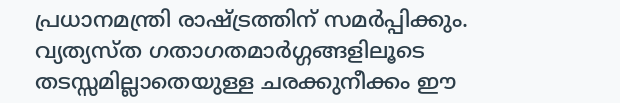പ്രധാനമന്ത്രി രാഷ്ട്രത്തിന് സമര്‍പ്പിക്കും. വ്യത്യസ്ത ഗതാഗതമാര്‍ഗ്ഗങ്ങളിലൂടെ തടസ്സമില്ലാതെയുള്ള ചരക്കുനീക്കം ഈ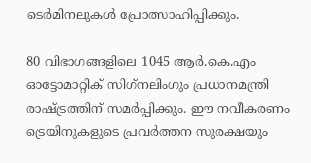ടെര്‍മിനലുകള്‍ പ്രോത്സാഹിപ്പിക്കും.

80 വിഭാഗങ്ങളിലെ 1045 ആര്‍.കെ.എം ഓട്ടോമാറ്റിക് സിഗ്‌നലിംഗും പ്രധാനമന്ത്രി രാഷ്ട്രത്തിന് സമര്‍പ്പിക്കും. ഈ നവീകരണം ട്രെയിനുകളുടെ പ്രവര്‍ത്തന സുരക്ഷയും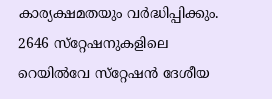കാര്യക്ഷമതയും വര്‍ദ്ധിപ്പിക്കും. 2646 സ്‌റ്റേഷനുകളിലെ റെയില്‍വേ സ്‌റ്റേഷന്‍ ദേശീയ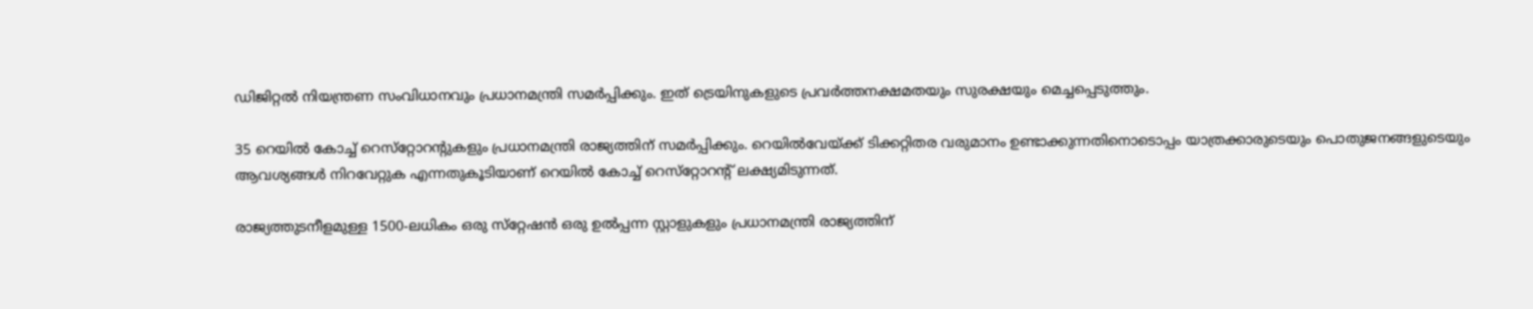ഡിജിറ്റല്‍ നിയന്ത്രണ സംവിധാനവും പ്രധാനമന്ത്രി സമര്‍പ്പിക്കും. ഇത് ട്രെയിനുകളുടെ പ്രവര്‍ത്തനക്ഷമതയും സുരക്ഷയും മെച്ചപ്പെടുത്തും.

35 റെയില്‍ കോച്ച് റെസ്‌റ്റോറന്റുകളും പ്രധാനമന്ത്രി രാജ്യത്തിന് സമര്‍പ്പിക്കും. റെയില്‍വേയ്ക്ക് ടിക്കറ്റിതര വരുമാനം ഉണ്ടാക്കുന്നതിനൊടൊപ്പം യാത്രക്കാരുടെയും പൊതുജനങ്ങളുടെയും ആവശ്യങ്ങള്‍ നിറവേറ്റുക എന്നതുകൂടിയാണ് റെയില്‍ കോച്ച് റെസ്‌റ്റോറന്റ് ലക്ഷ്യമിടുന്നത്.

രാജ്യത്തുടനീളമുള്ള 1500-ലധികം ഒരു സ്‌റ്റേഷന്‍ ഒരു ഉല്‍പ്പന്ന സ്റ്റാളുകളും പ്രധാനമന്ത്രി രാജ്യത്തിന്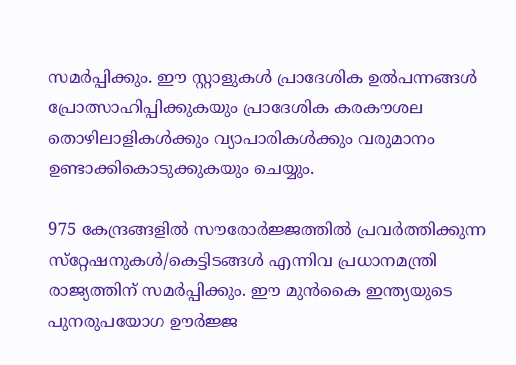സമര്‍പ്പിക്കും. ഈ സ്റ്റാളുകള്‍ പ്രാദേശിക ഉല്‍പന്നങ്ങള്‍ പ്രോത്സാഹിപ്പിക്കുകയും പ്രാദേശിക കരകൗശല തൊഴിലാളികള്‍ക്കും വ്യാപാരികള്‍ക്കും വരുമാനം ഉണ്ടാക്കികൊടുക്കുകയും ചെയ്യും.

975 കേന്ദ്രങ്ങളില്‍ സൗരോര്‍ജ്ജത്തില്‍ പ്രവര്‍ത്തിക്കുന്ന സ്‌റ്റേഷനുകള്‍/കെട്ടിടങ്ങള്‍ എന്നിവ പ്രധാനമന്ത്രി രാജ്യത്തിന് സമര്‍പ്പിക്കും. ഈ മുന്‍കൈ ഇന്ത്യയുടെ പുനരുപയോഗ ഊര്‍ജ്ജ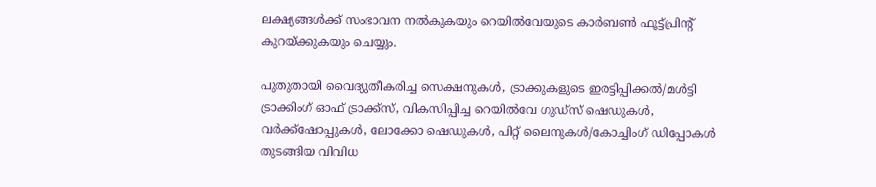ലക്ഷ്യങ്ങള്‍ക്ക് സംഭാവന നല്‍കുകയും റെയില്‍വേയുടെ കാര്‍ബണ്‍ ഫൂട്ട്പ്രിന്റ് കുറയ്ക്കുകയും ചെയ്യും.

പുതുതായി വൈദ്യുതീകരിച്ച സെക്ഷനുകള്‍, ട്രാക്കുകളുടെ ഇരട്ടിപ്പിക്കല്‍/മള്‍ട്ടി ട്രാക്കിംഗ് ഓഫ് ട്രാക്ക്‌സ്, വികസിപ്പിച്ച റെയില്‍വേ ഗുഡ്‌സ് ഷെഡുകള്‍, വര്‍ക്ക്‌ഷോപ്പുകള്‍, ലോക്കോ ഷെഡുകള്‍, പിറ്റ് ലൈനുകള്‍/കോച്ചിംഗ് ഡിപ്പോകള്‍ തുടങ്ങിയ വിവിധ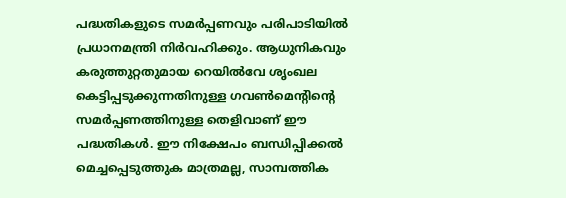പദ്ധതികളുടെ സമര്‍പ്പണവും പരിപാടിയില്‍ പ്രധാനമന്ത്രി നിര്‍വഹിക്കും. ആധുനികവും കരുത്തുറ്റതുമായ റെയില്‍വേ ശൃംഖല കെട്ടിപ്പടുക്കുന്നതിനുള്ള ഗവണ്‍മെന്റിന്റെ സമര്‍പ്പണത്തിനുള്ള തെളിവാണ് ഈ പദ്ധതികള്‍. ഈ നിക്ഷേപം ബന്ധിപ്പിക്കല്‍ മെച്ചപ്പെടുത്തുക മാത്രമല്ല, സാമ്പത്തിക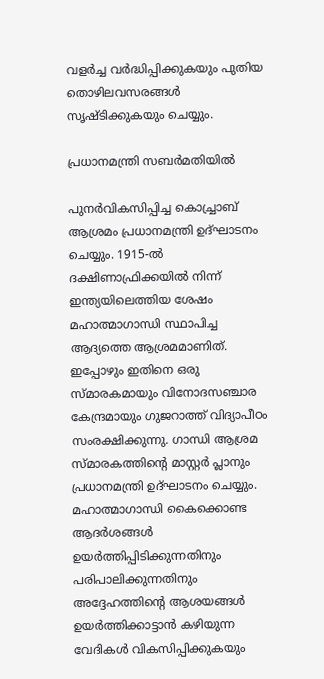വളര്‍ച്ച വര്‍ദ്ധിപ്പിക്കുകയും പുതിയ തൊഴിലവസരങ്ങള്‍ സൃഷ്ടിക്കുകയും ചെയ്യും.

പ്രധാനമന്ത്രി സബര്‍മതിയില്‍

പുനര്‍വികസിപ്പിച്ച കൊച്ച്രാബ് ആശ്രമം പ്രധാനമന്ത്രി ഉദ്ഘാടനം ചെയ്യും. 1915-ല്‍ ദക്ഷിണാഫ്രിക്കയില്‍ നിന്ന് ഇന്ത്യയിലെത്തിയ ശേഷം മഹാത്മാഗാന്ധി സ്ഥാപിച്ച ആദ്യത്തെ ആശ്രമമാണിത്. ഇപ്പോഴും ഇതിനെ ഒരു സ്മാരകമായും വിനോദസഞ്ചാര കേന്ദ്രമായും ഗുജറാത്ത് വിദ്യാപീഠം സംരക്ഷിക്കുന്നു. ഗാന്ധി ആശ്രമ സ്മാരകത്തിന്റെ മാസ്റ്റര്‍ പ്ലാനും പ്രധാനമന്ത്രി ഉദ്ഘാടനം ചെയ്യും.
മഹാത്മാഗാന്ധി കൈക്കൊണ്ട ആദര്‍ശങ്ങള്‍ ഉയര്‍ത്തിപ്പിടിക്കുന്നതിനും പരിപാലിക്കുന്നതിനും അദ്ദേഹത്തിന്റെ ആശയങ്ങള്‍ ഉയര്‍ത്തിക്കാട്ടാന്‍ കഴിയുന്ന വേദികള്‍ വികസിപ്പിക്കുകയും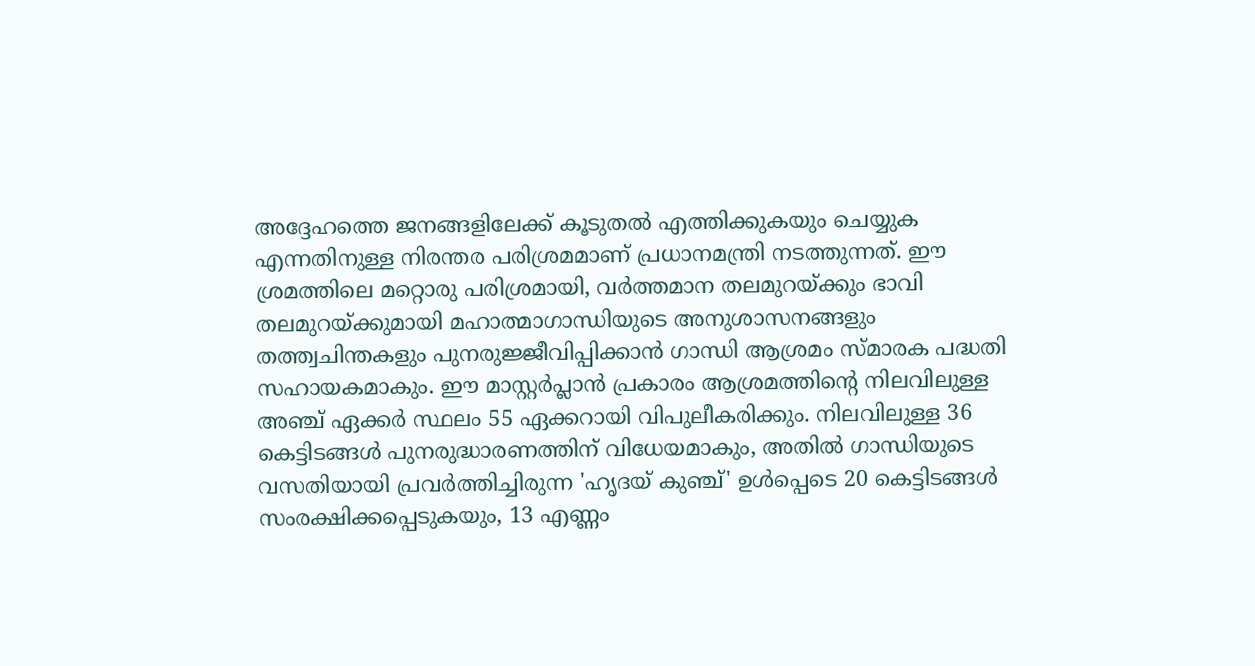അദ്ദേഹത്തെ ജനങ്ങളിലേക്ക് കൂടുതല്‍ എത്തിക്കുകയും ചെയ്യുക എന്നതിനുള്ള നിരന്തര പരിശ്രമമാണ് പ്രധാനമന്ത്രി നടത്തുന്നത്. ഈ ശ്രമത്തിലെ മറ്റൊരു പരിശ്രമായി, വര്‍ത്തമാന തലമുറയ്ക്കും ഭാവി തലമുറയ്ക്കുമായി മഹാത്മാഗാന്ധിയുടെ അനുശാസനങ്ങളും തത്ത്വചിന്തകളും പുനരുജ്ജീവിപ്പിക്കാന്‍ ഗാന്ധി ആശ്രമം സ്മാരക പദ്ധതി സഹായകമാകും. ഈ മാസ്റ്റര്‍പ്ലാന്‍ പ്രകാരം ആശ്രമത്തിന്റെ നിലവിലുള്ള അഞ്ച് ഏക്കര്‍ സ്ഥലം 55 ഏക്കറായി വിപുലീകരിക്കും. നിലവിലുള്ള 36 കെട്ടിടങ്ങള്‍ പുനരുദ്ധാരണത്തിന് വിധേയമാകും, അതില്‍ ഗാന്ധിയുടെ വസതിയായി പ്രവര്‍ത്തിച്ചിരുന്ന 'ഹൃദയ് കുഞ്ച്' ഉള്‍പ്പെടെ 20 കെട്ടിടങ്ങള്‍ സംരക്ഷിക്കപ്പെടുകയും, 13 എണ്ണം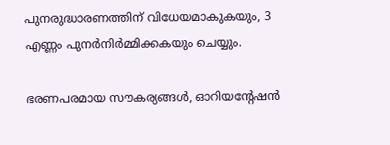പുനരുദ്ധാരണത്തിന് വിധേയമാകുകയും, 3 എണ്ണം പുനര്‍നിര്‍മ്മിക്കകയും ചെയ്യും.

ഭരണപരമായ സൗകര്യങ്ങള്‍, ഓറിയന്റേഷന്‍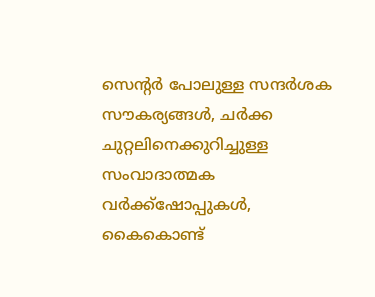സെന്റര്‍ പോലുള്ള സന്ദര്‍ശക സൗകര്യങ്ങള്‍, ചര്‍ക്ക ചുറ്റലിനെക്കുറിച്ചുള്ള സംവാദാത്മക വര്‍ക്ക്‌ഷോപ്പുകള്‍, കൈകൊണ്ട്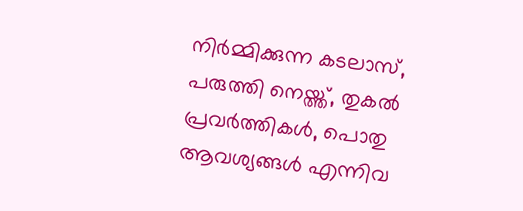നിര്‍മ്മിക്കുന്ന കടലാസ്, പരുത്തി നെയ്ത്ത്, തുകല്‍ പ്രവര്‍ത്തികള്‍, പൊതു ആവശ്യങ്ങള്‍ എന്നിവ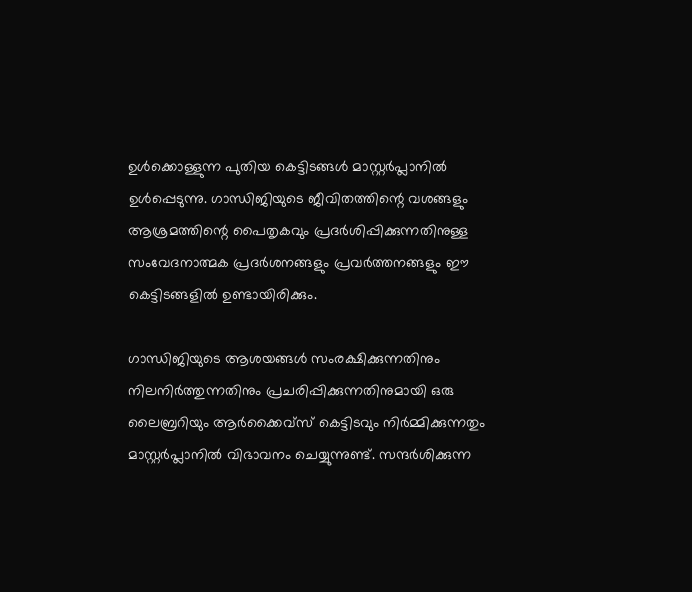ഉള്‍ക്കൊള്ളുന്ന പുതിയ കെട്ടിടങ്ങള്‍ മാസ്റ്റര്‍പ്ലാനില്‍ ഉള്‍പ്പെടുന്നു. ഗാന്ധിജിയുടെ ജീവിതത്തിന്റെ വശങ്ങളും ആശ്രമത്തിന്റെ പൈതൃകവും പ്രദര്‍ശിപ്പിക്കുന്നതിനുള്ള സംവേദനാത്മക പ്രദര്‍ശനങ്ങളും പ്രവര്‍ത്തനങ്ങളും ഈ കെട്ടിടങ്ങളില്‍ ഉണ്ടായിരിക്കും.

ഗാന്ധിജിയുടെ ആശയങ്ങള്‍ സംരക്ഷിക്കുന്നതിനും നിലനിര്‍ത്തുന്നതിനും പ്രചരിപ്പിക്കുന്നതിനുമായി ഒരു ലൈബ്രറിയും ആര്‍ക്കൈവ്‌സ് കെട്ടിടവും നിര്‍മ്മിക്കുന്നതും മാസ്റ്റര്‍പ്ലാനില്‍ വിഭാവനം ചെയ്യുന്നുണ്ട്. സന്ദര്‍ശിക്കുന്ന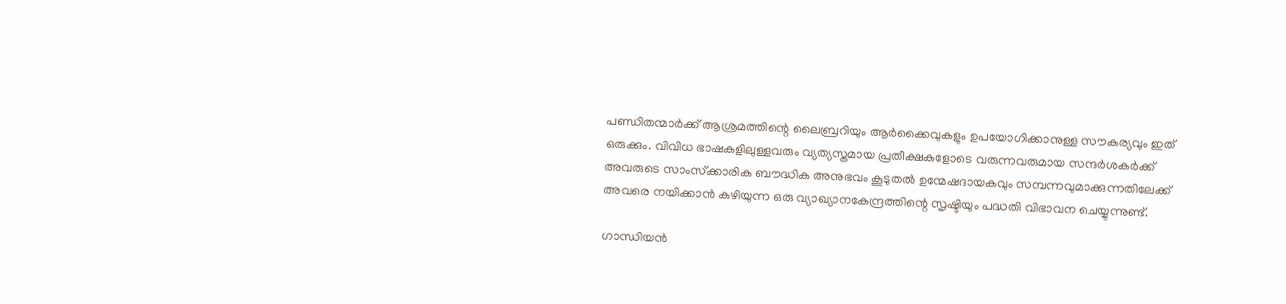പണ്ഡിതന്മാര്‍ക്ക് ആശ്രമത്തിന്റെ ലൈബ്രറിയും ആര്‍ക്കൈവുകളും ഉപയോഗിക്കാനുള്ള സൗകര്യവും ഇത് ഒരുക്കും. വിവിധ ഭാഷകളിലുള്ളവരും വ്യത്യസ്തമായ പ്രതീക്ഷകളോടെ വരുന്നവരുമായ സന്ദര്‍ശകര്‍ക്ക് അവരുടെ സാംസ്‌ക്കാരിക ബൗദ്ധിക അനുഭവം കൂടുതല്‍ ഉന്മേഷദായകവും സമ്പന്നവുമാക്കുന്നതിലേക്ക് അവരെ നയിക്കാന്‍ കഴിയുന്ന ഒരു വ്യാഖ്യാനകേന്ദ്രത്തിന്റെ സൃഷ്ടിയും പദ്ധതി വിഭാവന ചെയ്യുന്നുണ്ട്.

ഗാന്ധിയന്‍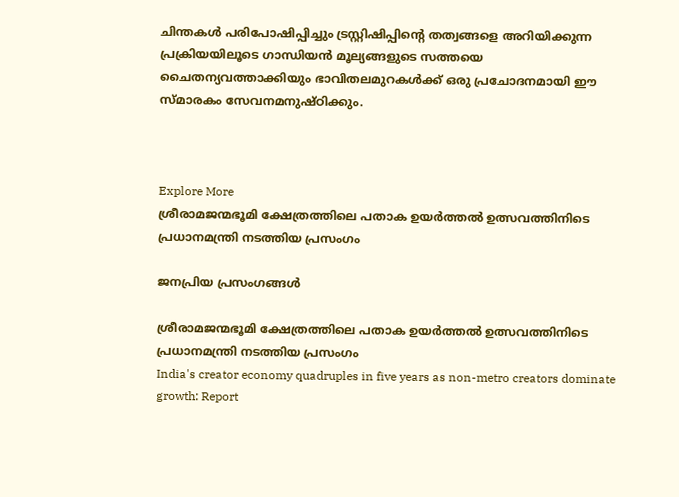ചിന്തകള്‍ പരിപോഷിപ്പിച്ചും ട്രസ്റ്റിഷിപ്പിന്റെ തത്വങ്ങളെ അറിയിക്കുന്ന പ്രക്രിയയിലൂടെ ഗാന്ധിയന്‍ മൂല്യങ്ങളുടെ സത്തയെ ചൈതന്യവത്താക്കിയും ഭാവിതലമുറകള്‍ക്ക് ഒരു പ്രചോദനമായി ഈ സ്മാരകം സേവനമനുഷ്ഠിക്കും.



Explore More
ശ്രീരാമജന്മഭൂമി ക്ഷേത്രത്തിലെ പതാക ഉയർത്തൽ ഉത്സവത്തിനിടെ പ്രധാനമന്ത്രി നടത്തിയ പ്രസംഗം

ജനപ്രിയ പ്രസംഗങ്ങൾ

ശ്രീരാമജന്മഭൂമി ക്ഷേത്രത്തിലെ പതാക ഉയർത്തൽ ഉത്സവത്തിനിടെ പ്രധാനമന്ത്രി നടത്തിയ പ്രസംഗം
India's creator economy quadruples in five years as non-metro creators dominate growth: Report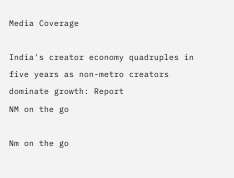Media Coverage

India's creator economy quadruples in five years as non-metro creators dominate growth: Report
NM on the go

Nm on the go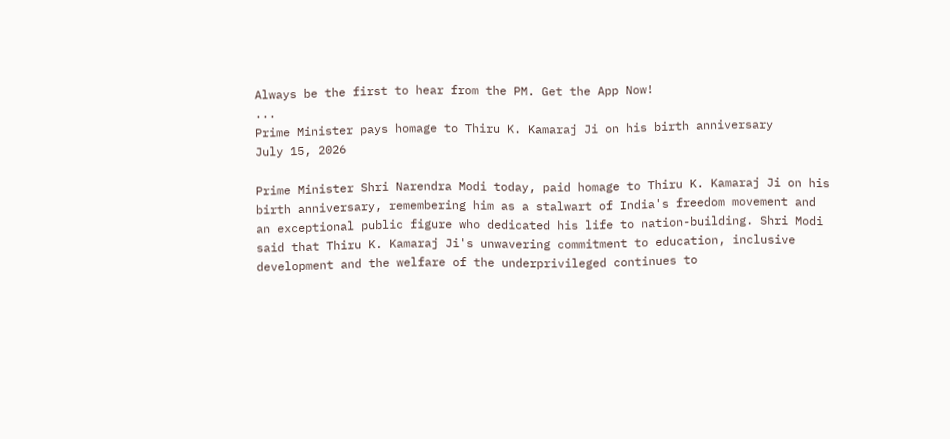Always be the first to hear from the PM. Get the App Now!
...
Prime Minister pays homage to Thiru K. Kamaraj Ji on his birth anniversary
July 15, 2026

Prime Minister Shri Narendra Modi today, paid homage to Thiru K. Kamaraj Ji on his birth anniversary, remembering him as a stalwart of India's freedom movement and an exceptional public figure who dedicated his life to nation-building. Shri Modi said that Thiru K. Kamaraj Ji's unwavering commitment to education, inclusive development and the welfare of the underprivileged continues to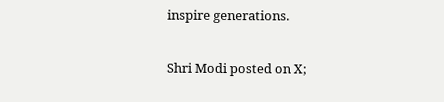inspire generations.

Shri Modi posted on X;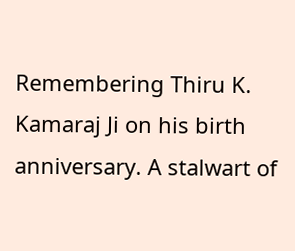Remembering Thiru K. Kamaraj Ji on his birth anniversary. A stalwart of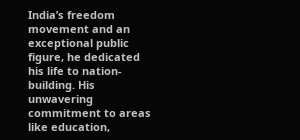India’s freedom movement and an exceptional public figure, he dedicated his life to nation-building. His unwavering commitment to areas like education,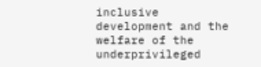inclusive development and the welfare of the underprivileged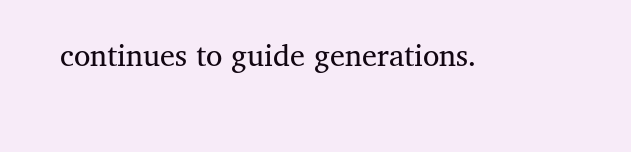continues to guide generations.